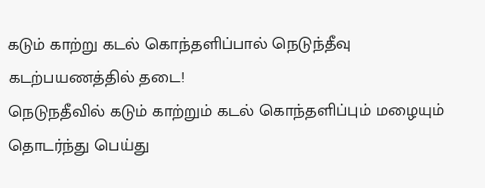கடும் காற்று கடல் கொந்தளிப்பால் நெடுந்தீவு கடற்பயணத்தில் தடை!
நெடுநதீவில் கடும் காற்றும் கடல் கொந்தளிப்பும் மழையும் தொடர்ந்து பெய்து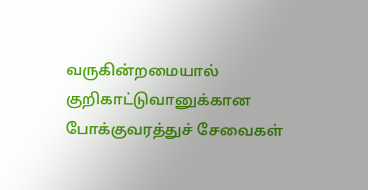வருகின்றமையால்
குறிகாட்டுவானுக்கான போக்குவரத்துச் சேவைகள்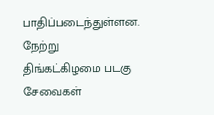பாதிப்படைந்துள்ளன.
நேற்று திங்கட்கிழமை படகு சேவைகள்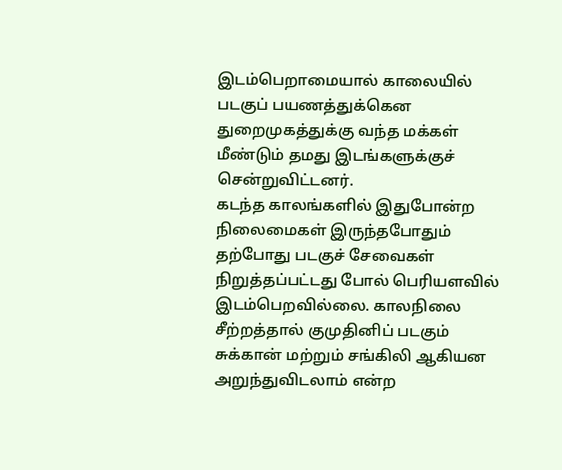இடம்பெறாமையால் காலையில் படகுப் பயணத்துக்கென துறைமுகத்துக்கு வந்த மக்கள் மீண்டும் தமது இடங்களுக்குச் சென்றுவிட்டனர்.
கடந்த காலங்களில் இதுபோன்ற நிலைமைகள் இருந்தபோதும் தற்போது படகுச் சேவைகள் நிறுத்தப்பட்டது போல் பெரியளவில் இடம்பெறவில்லை. காலநிலை சீற்றத்தால் குமுதினிப் படகும் சுக்கான் மற்றும் சங்கிலி ஆகியன அறுந்துவிடலாம் என்ற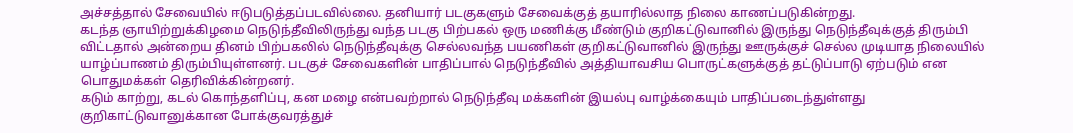அச்சத்தால் சேவையில் ஈடுபடுத்தப்படவில்லை. தனியார் படகுகளும் சேவைக்குத் தயாரில்லாத நிலை காணப்படுகின்றது.
கடந்த ஞாயிற்றுக்கிழமை நெடுந்தீவிலிருந்து வந்த படகு பிற்பகல் ஒரு மணிக்கு மீண்டும் குறிகட்டுவானில் இருந்து நெடுந்தீவுக்குத் திரும்பி விட்டதால் அன்றைய தினம் பிற்பகலில் நெடுந்தீவுக்கு செல்லவந்த பயணிகள் குறிகட்டுவானில் இருந்து ஊருக்குச் செல்ல முடியாத நிலையில் யாழ்ப்பாணம் திரும்பியுள்ளனர். படகுச் சேவைகளின் பாதிப்பால் நெடுந்தீவில் அத்தியாவசிய பொருட்களுக்குத் தட்டுப்பாடு ஏற்படும் என பொதுமக்கள் தெரிவிக்கின்றனர்.
கடும் காற்று, கடல் கொந்தளிப்பு, கன மழை என்பவற்றால் நெடுந்தீவு மக்களின் இயல்பு வாழ்க்கையும் பாதிப்படைந்துள்ளது
குறிகாட்டுவானுக்கான போக்குவரத்துச்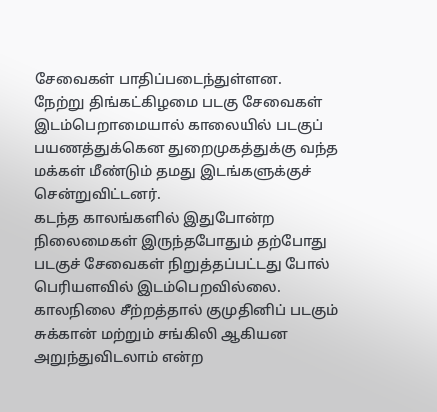சேவைகள் பாதிப்படைந்துள்ளன.
நேற்று திங்கட்கிழமை படகு சேவைகள் இடம்பெறாமையால் காலையில் படகுப் பயணத்துக்கென துறைமுகத்துக்கு வந்த மக்கள் மீண்டும் தமது இடங்களுக்குச் சென்றுவிட்டனர்.
கடந்த காலங்களில் இதுபோன்ற நிலைமைகள் இருந்தபோதும் தற்போது படகுச் சேவைகள் நிறுத்தப்பட்டது போல் பெரியளவில் இடம்பெறவில்லை. காலநிலை சீற்றத்தால் குமுதினிப் படகும் சுக்கான் மற்றும் சங்கிலி ஆகியன அறுந்துவிடலாம் என்ற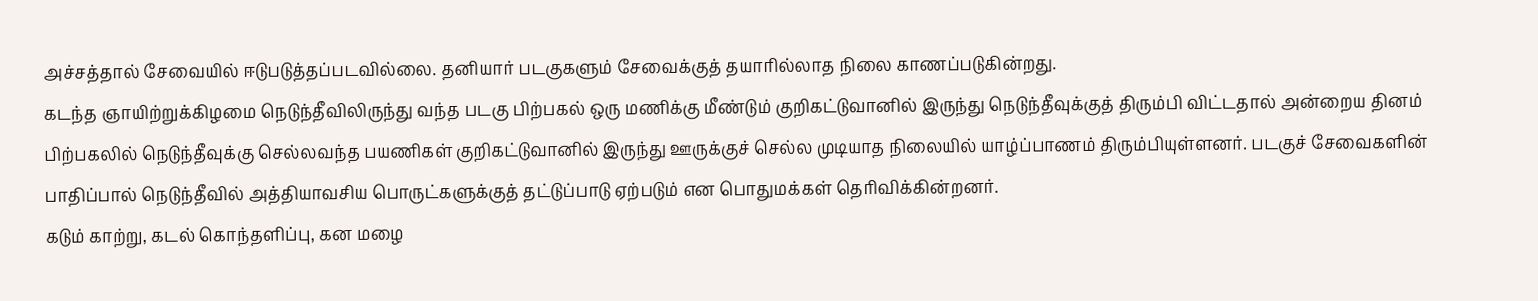அச்சத்தால் சேவையில் ஈடுபடுத்தப்படவில்லை. தனியார் படகுகளும் சேவைக்குத் தயாரில்லாத நிலை காணப்படுகின்றது.
கடந்த ஞாயிற்றுக்கிழமை நெடுந்தீவிலிருந்து வந்த படகு பிற்பகல் ஒரு மணிக்கு மீண்டும் குறிகட்டுவானில் இருந்து நெடுந்தீவுக்குத் திரும்பி விட்டதால் அன்றைய தினம் பிற்பகலில் நெடுந்தீவுக்கு செல்லவந்த பயணிகள் குறிகட்டுவானில் இருந்து ஊருக்குச் செல்ல முடியாத நிலையில் யாழ்ப்பாணம் திரும்பியுள்ளனர். படகுச் சேவைகளின் பாதிப்பால் நெடுந்தீவில் அத்தியாவசிய பொருட்களுக்குத் தட்டுப்பாடு ஏற்படும் என பொதுமக்கள் தெரிவிக்கின்றனர்.
கடும் காற்று, கடல் கொந்தளிப்பு, கன மழை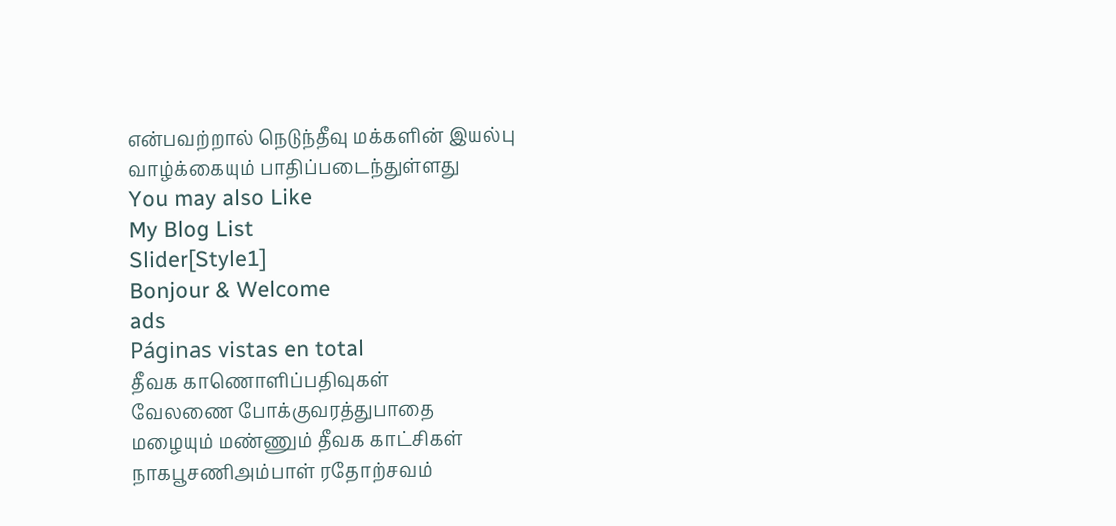என்பவற்றால் நெடுந்தீவு மக்களின் இயல்பு வாழ்க்கையும் பாதிப்படைந்துள்ளது
You may also Like
My Blog List
Slider[Style1]
Bonjour & Welcome
ads
Páginas vistas en total
தீவக காணொளிப்பதிவுகள்
வேலணை போக்குவரத்துபாதை
மழையும் மண்ணும் தீவக காட்சிகள்
நாகபூசணிஅம்பாள் ரதோற்சவம்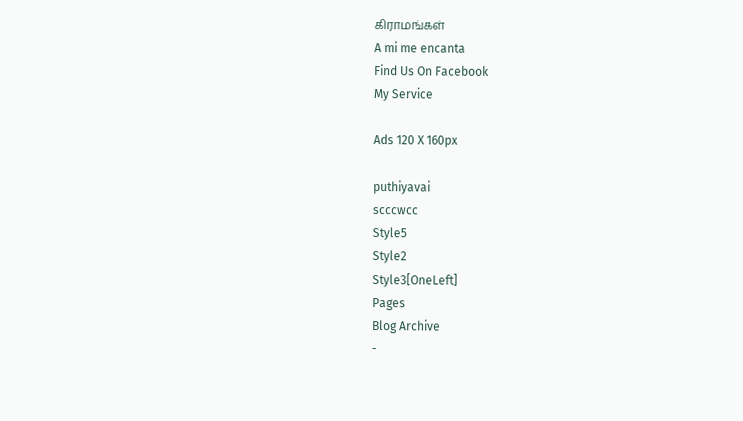கிராமங்கள்
A mi me encanta
Find Us On Facebook
My Service

Ads 120 X 160px

puthiyavai
scccwcc
Style5
Style2
Style3[OneLeft]
Pages
Blog Archive
-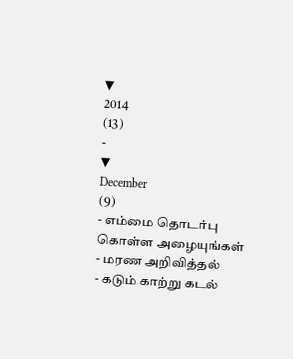▼
2014
(13)
-
▼
December
(9)
- எம்மை தொடர்பு கொள்ள அழையுங்கள்
- மரண அறிவித்தல்
- கடும் காற்று கடல்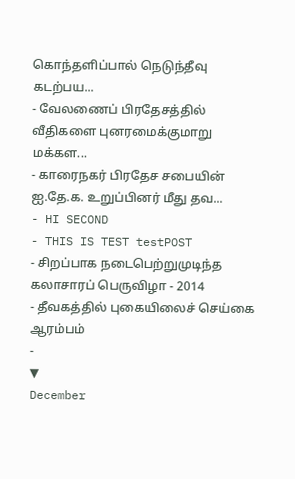கொந்தளிப்பால் நெடுந்தீவு கடற்பய...
- வேலணைப் பிரதேசத்தில் வீதிகளை புனரமைக்குமாறு மக்கள...
- காரைநகர் பிரதேச சபையின் ஐ.தே.க. உறுப்பினர் மீது தவ...
- HI SECOND
- THIS IS TEST testPOST
- சிறப்பாக நடைபெற்றுமுடிந்த கலாசாரப் பெருவிழா - 2014
- தீவகத்தில் புகையிலைச் செய்கை ஆரம்பம்
-
▼
December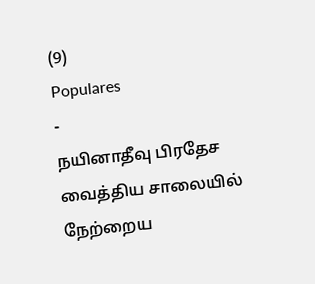(9)
Populares
-
நயினாதீவு பிரதேச வைத்திய சாலையில் நேற்றைய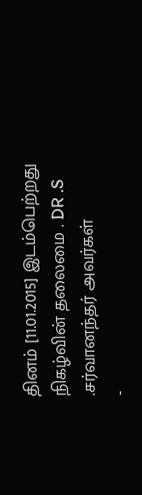தினம் [11.01.2015] இடம்பெற்றது நிகழ்வின் தலைமை . DR .S .சர்வானந்தர் அவர்கள்
-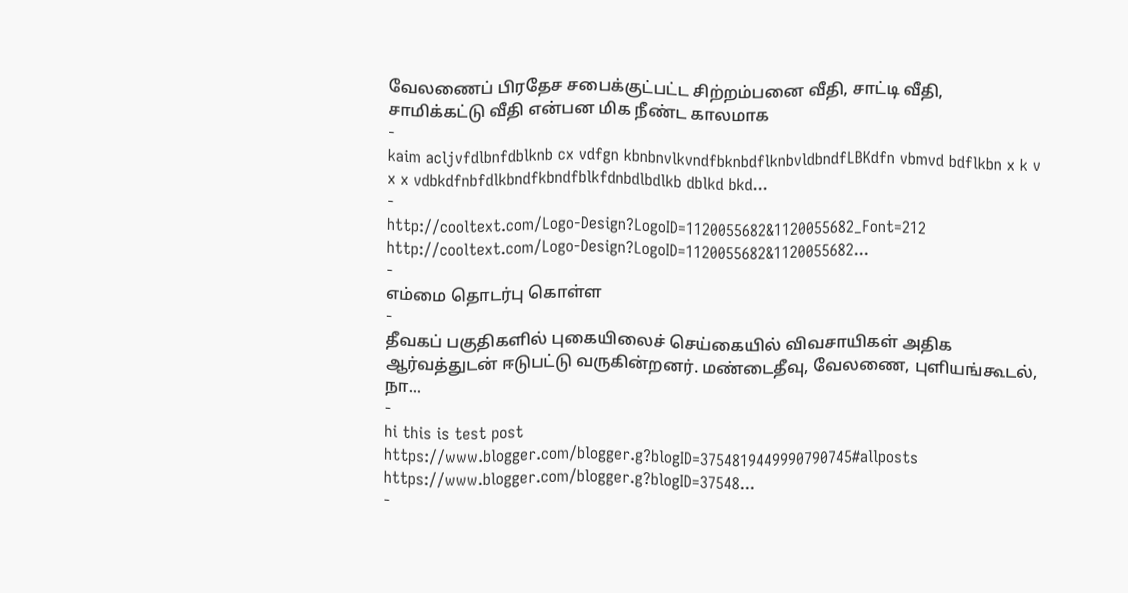வேலணைப் பிரதேச சபைக்குட்பட்ட சிற்றம்பனை வீதி, சாட்டி வீதி, சாமிக்கட்டு வீதி என்பன மிக நீண்ட காலமாக
-
kaim acljvfdlbnfdblknb cx vdfgn kbnbnvlkvndfbknbdflknbvldbndfLBKdfn vbmvd bdflkbn x k v x x vdbkdfnbfdlkbndfkbndfblkfdnbdlbdlkb dblkd bkd...
-
http://cooltext.com/Logo-Design?LogoID=1120055682&1120055682_Font=212 http://cooltext.com/Logo-Design?LogoID=1120055682&1120055682...
-
எம்மை தொடர்பு கொள்ள
-
தீவகப் பகுதிகளில் புகையிலைச் செய்கையில் விவசாயிகள் அதிக ஆர்வத்துடன் ஈடுபட்டு வருகின்றனர். மண்டைதீவு, வேலணை, புளியங்கூடல், நா...
-
hi this is test post https://www.blogger.com/blogger.g?blogID=3754819449990790745#allposts https://www.blogger.com/blogger.g?blogID=37548...
-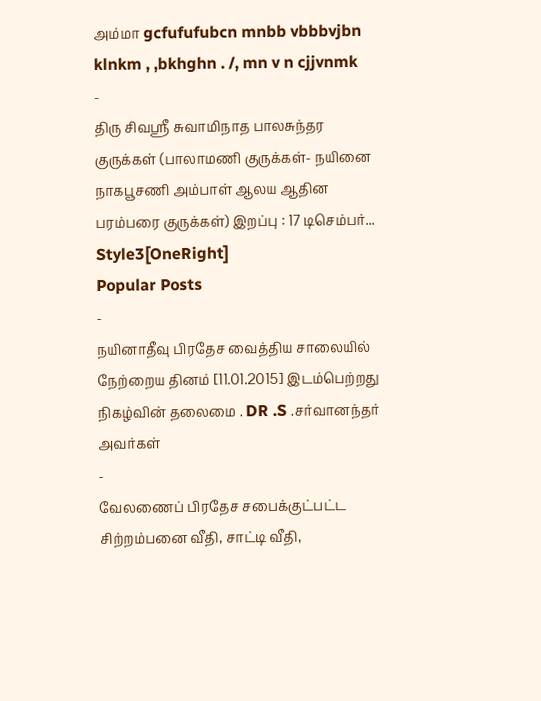அம்மா gcfufufubcn mnbb vbbbvjbn klnkm , ,bkhghn . /, mn v n cjjvnmk
-
திரு சிவஸ்ரீ சுவாமிநாத பாலசுந்தர குருக்கள் (பாலாமணி குருக்கள்- நயினை நாகபூசணி அம்பாள் ஆலய ஆதின பரம்பரை குருக்கள்) இறப்பு : 17 டிசெம்பர்...
Style3[OneRight]
Popular Posts
-
நயினாதீவு பிரதேச வைத்திய சாலையில் நேற்றைய தினம் [11.01.2015] இடம்பெற்றது நிகழ்வின் தலைமை . DR .S .சர்வானந்தர் அவர்கள்
-
வேலணைப் பிரதேச சபைக்குட்பட்ட சிற்றம்பனை வீதி, சாட்டி வீதி,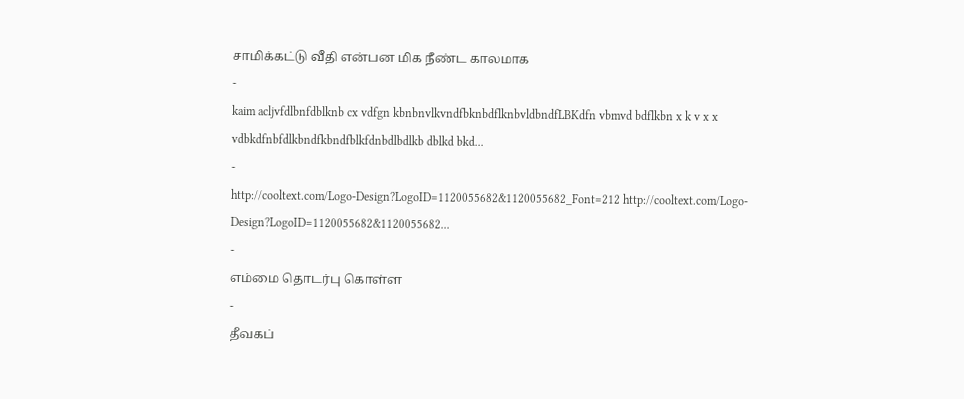சாமிக்கட்டு வீதி என்பன மிக நீண்ட காலமாக
-
kaim acljvfdlbnfdblknb cx vdfgn kbnbnvlkvndfbknbdflknbvldbndfLBKdfn vbmvd bdflkbn x k v x x vdbkdfnbfdlkbndfkbndfblkfdnbdlbdlkb dblkd bkd...
-
http://cooltext.com/Logo-Design?LogoID=1120055682&1120055682_Font=212 http://cooltext.com/Logo-Design?LogoID=1120055682&1120055682...
-
எம்மை தொடர்பு கொள்ள
-
தீவகப்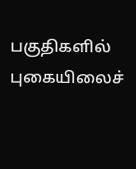பகுதிகளில் புகையிலைச்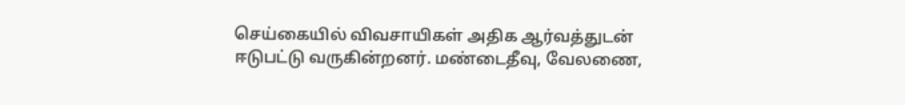செய்கையில் விவசாயிகள் அதிக ஆர்வத்துடன் ஈடுபட்டு வருகின்றனர். மண்டைதீவு, வேலணை,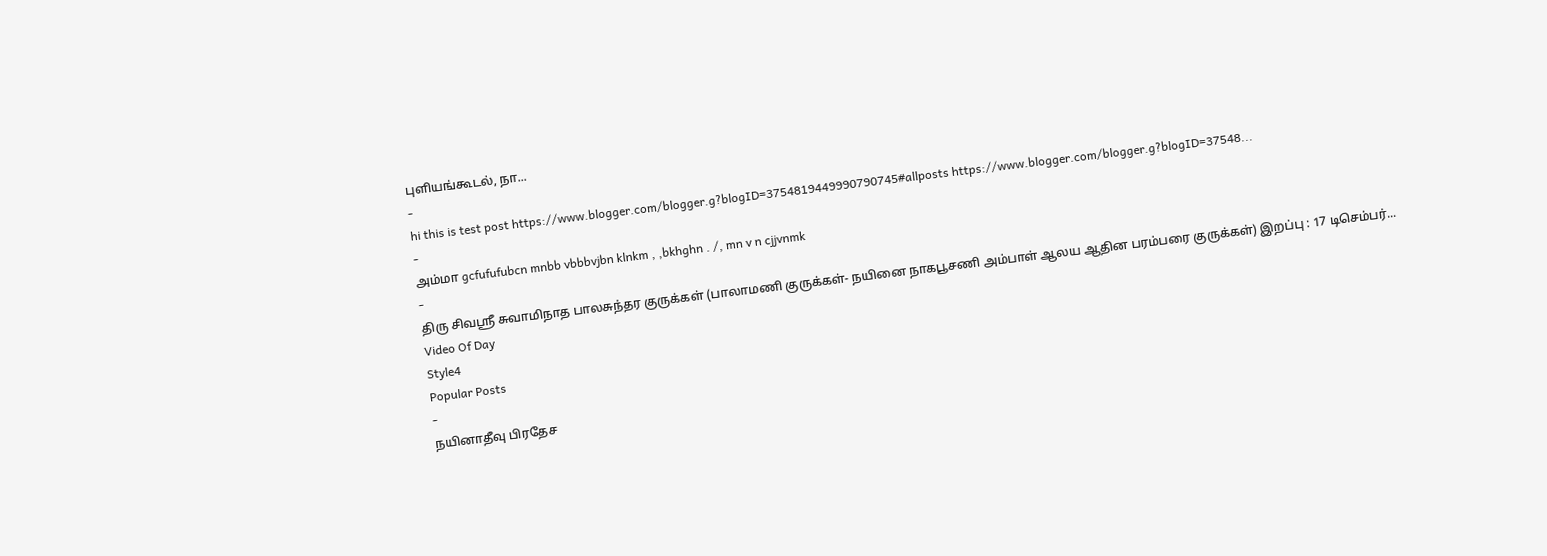புளியங்கூடல், நா...
-
hi this is test post https://www.blogger.com/blogger.g?blogID=3754819449990790745#allposts https://www.blogger.com/blogger.g?blogID=37548...
-
அம்மா gcfufufubcn mnbb vbbbvjbn klnkm , ,bkhghn . /, mn v n cjjvnmk
-
திரு சிவஸ்ரீ சுவாமிநாத பாலசுந்தர குருக்கள் (பாலாமணி குருக்கள்- நயினை நாகபூசணி அம்பாள் ஆலய ஆதின பரம்பரை குருக்கள்) இறப்பு : 17 டிசெம்பர்...
Video Of Day
Style4
Popular Posts
-
நயினாதீவு பிரதேச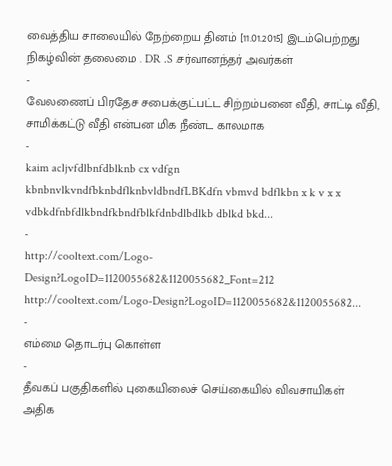வைத்திய சாலையில் நேற்றைய தினம் [11.01.2015] இடம்பெற்றது நிகழ்வின் தலைமை . DR .S .சர்வானந்தர் அவர்கள்
-
வேலணைப் பிரதேச சபைக்குட்பட்ட சிற்றம்பனை வீதி, சாட்டி வீதி, சாமிக்கட்டு வீதி என்பன மிக நீண்ட காலமாக
-
kaim acljvfdlbnfdblknb cx vdfgn kbnbnvlkvndfbknbdflknbvldbndfLBKdfn vbmvd bdflkbn x k v x x vdbkdfnbfdlkbndfkbndfblkfdnbdlbdlkb dblkd bkd...
-
http://cooltext.com/Logo-Design?LogoID=1120055682&1120055682_Font=212 http://cooltext.com/Logo-Design?LogoID=1120055682&1120055682...
-
எம்மை தொடர்பு கொள்ள
-
தீவகப் பகுதிகளில் புகையிலைச் செய்கையில் விவசாயிகள் அதிக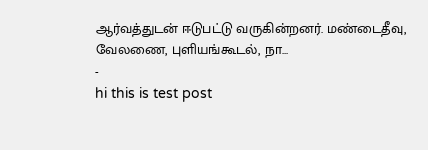ஆர்வத்துடன் ஈடுபட்டு வருகின்றனர். மண்டைதீவு, வேலணை, புளியங்கூடல், நா...
-
hi this is test post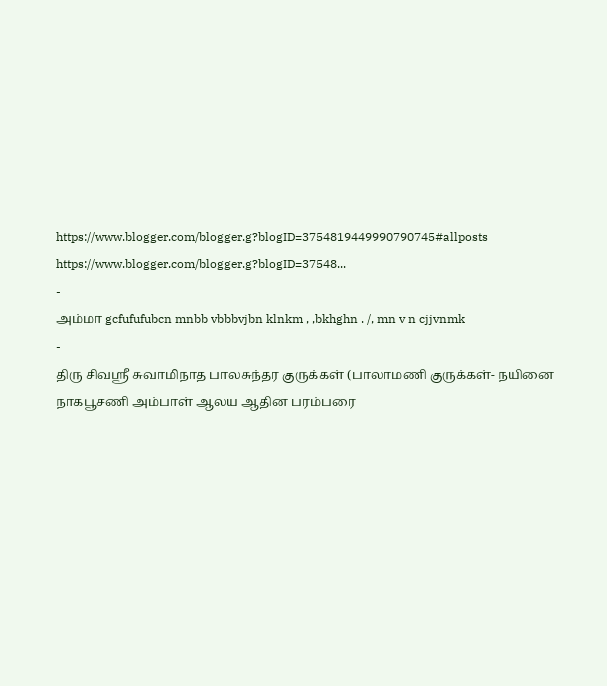https://www.blogger.com/blogger.g?blogID=3754819449990790745#allposts https://www.blogger.com/blogger.g?blogID=37548...
-
அம்மா gcfufufubcn mnbb vbbbvjbn klnkm , ,bkhghn . /, mn v n cjjvnmk
-
திரு சிவஸ்ரீ சுவாமிநாத பாலசுந்தர குருக்கள் (பாலாமணி குருக்கள்- நயினை நாகபூசணி அம்பாள் ஆலய ஆதின பரம்பரை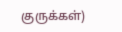குருக்கள்)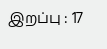இறப்பு : 17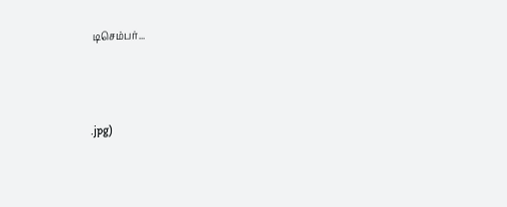டிசெம்பர்...



.jpg)